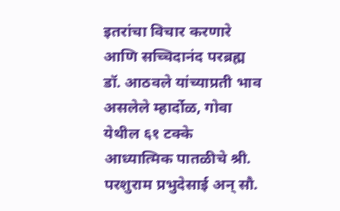इतरांचा विचार करणारे आणि सच्चिदानंद परब्रह्म डॉ. आठवले यांच्याप्रती भाव असलेले म्हार्दोळ, गोवा येथील ६१ टक्के आध्यात्मिक पातळीचे श्री. परशुराम प्रभुदेसाई अन् सौ.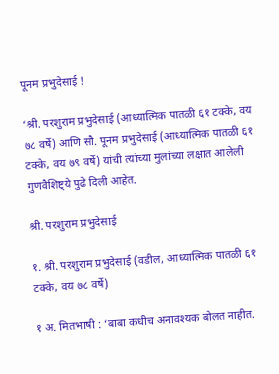पूनम प्रभुदेसाई !

‘श्री. परशुराम प्रभुदेसाई (आध्यात्मिक पातळी ६१ टक्के, वय ७८ वर्षे) आणि सौ. पूनम प्रभुदेसाई (आध्यात्मिक पातळी ६१ टक्के, वय ७९ वर्षे) यांची त्यांच्या मुलांच्या लक्षात आलेली गुणवैशिष्ट्ये पुढे दिली आहेत.

श्री. परशुराम प्रभुदेसाई

१. श्री. परशुराम प्रभुदेसाई (वडील, आध्यात्मिक पातळी ६१ टक्के, वय ७८ वर्षे)

१ अ. मितभाषी : ‘बाबा कधीच अनावश्यक बोलत नाहीत.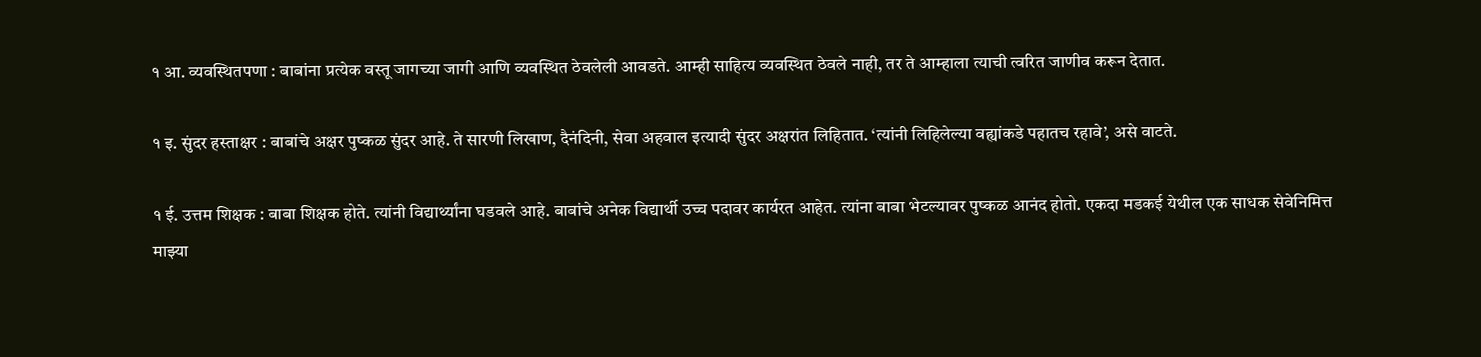१ आ. व्यवस्थितपणा : बाबांना प्रत्येक वस्तू जागच्या जागी आणि व्यवस्थित ठेवलेली आवडते. आम्ही साहित्य व्यवस्थित ठेवले नाही, तर ते आम्हाला त्याची त्वरित जाणीव करून देतात.

१ इ. सुंदर हस्ताक्षर : बाबांचे अक्षर पुष्कळ सुंदर आहे. ते सारणी लिखाण, दैनंदिनी, सेवा अहवाल इत्यादी सुंदर अक्षरांत लिहितात. ‘त्यांनी लिहिलेल्या वह्यांकडे पहातच रहावे’, असे वाटते.

१ ई. उत्तम शिक्षक : बाबा शिक्षक होते. त्यांनी विद्यार्थ्यांना घडवले आहे. बाबांचे अनेक विद्यार्थी उच्च पदावर कार्यरत आहेत. त्यांना बाबा भेटल्यावर पुष्कळ आनंद होतो. एकदा मडकई येथील एक साधक सेवेनिमित्त माझ्या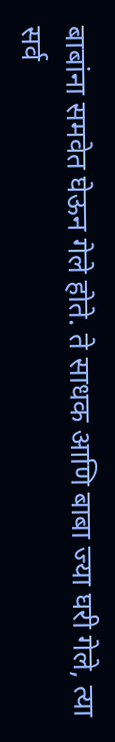बाबांना समवेत घेऊन गेले होते. ते साधक आणि बाबा ज्या घरी गेले, त्या सर्व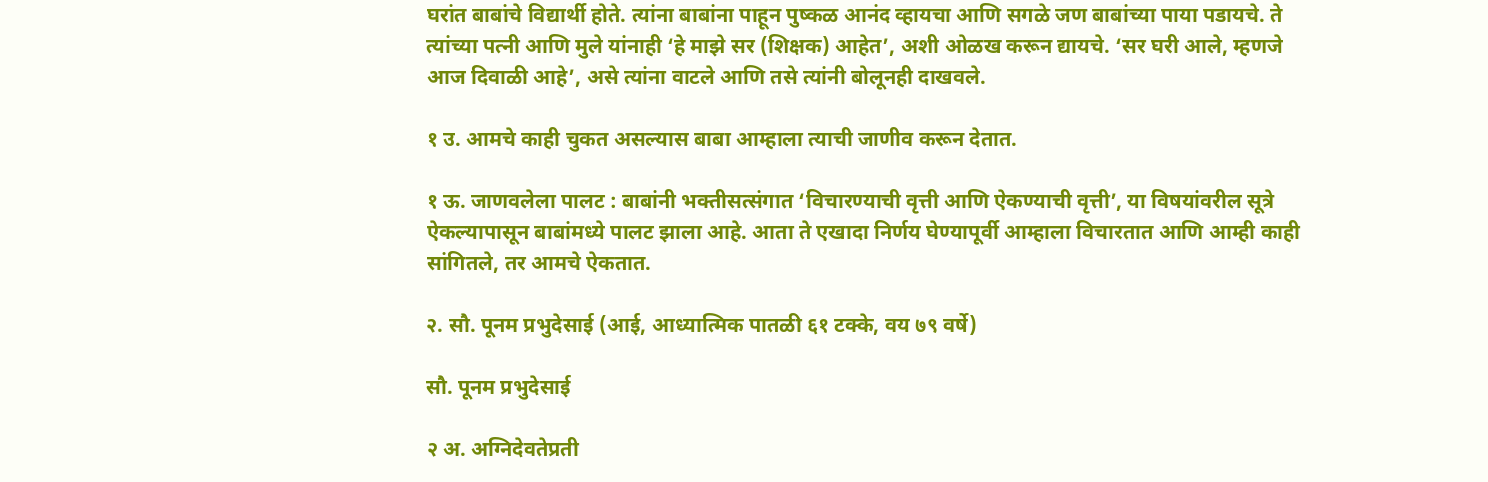घरांत बाबांचे विद्यार्थी होते. त्यांना बाबांना पाहून पुष्कळ आनंद व्हायचा आणि सगळे जण बाबांच्या पाया पडायचे. ते त्यांच्या पत्नी आणि मुले यांनाही ‘हे माझे सर (शिक्षक) आहेत’, अशी ओळख करून द्यायचे. ‘सर घरी आले, म्हणजे आज दिवाळी आहे’, असे त्यांना वाटले आणि तसे त्यांनी बोलूनही दाखवले.

१ उ. आमचे काही चुकत असल्यास बाबा आम्हाला त्याची जाणीव करून देतात.

१ ऊ. जाणवलेला पालट : बाबांनी भक्तीसत्संगात ‘विचारण्याची वृत्ती आणि ऐकण्याची वृत्ती’, या विषयांवरील सूत्रे ऐकल्यापासून बाबांमध्ये पालट झाला आहे. आता ते एखादा निर्णय घेण्यापूर्वी आम्हाला विचारतात आणि आम्ही काही सांगितले, तर आमचे ऐकतात.

२. सौ. पूनम प्रभुदेसाई (आई, आध्यात्मिक पातळी ६१ टक्के, वय ७९ वर्षे)

सौ. पूनम प्रभुदेसाई

२ अ. अग्निदेवतेप्रती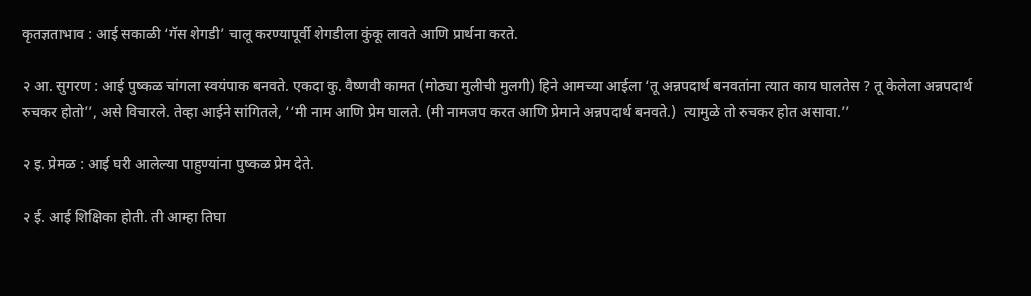कृतज्ञताभाव : आई सकाळी ‘गॅस शेगडी’ चालू करण्यापूर्वी शेगडीला कुंकू लावते आणि प्रार्थना करते.

२ आ. सुगरण : आई पुष्कळ चांगला स्वयंपाक बनवते. एकदा कु. वैष्णवी कामत (मोठ्या मुलीची मुलगी) हिने आमच्या आईला ‘तू अन्नपदार्थ बनवतांना त्यात काय घालतेस ? तू केलेला अन्नपदार्थ रुचकर होतो’’, असे विचारले. तेव्हा आईने सांगितले, ‘‘मी नाम आणि प्रेम घालते. (मी नामजप करत आणि प्रेमाने अन्नपदार्थ बनवते.)  त्यामुळे तो रुचकर होत असावा.’’

२ इ. प्रेमळ : आई घरी आलेल्या पाहुण्यांना पुष्कळ प्रेम देते.

२ ई. आई शिक्षिका होती. ती आम्हा तिघा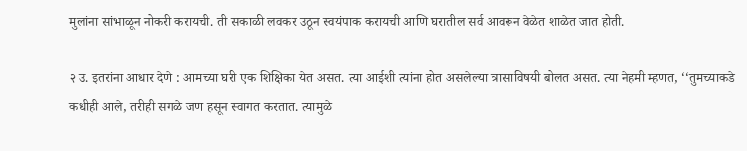मुलांना सांभाळून नोकरी करायची. ती सकाळी लवकर उठून स्वयंपाक करायची आणि घरातील सर्व आवरून वेळेत शाळेत जात होती.

२ उ. इतरांना आधार देणे : आमच्या घरी एक शिक्षिका येत असत. त्या आईशी त्यांना होत असलेल्या त्रासाविषयी बोलत असत. त्या नेहमी म्हणत, ‘‘तुमच्याकडे कधीही आले, तरीही सगळे जण हसून स्वागत करतात. त्यामुळे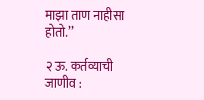माझा ताण नाहीसा होतो.’’

२ ऊ. कर्तव्याची जाणीव :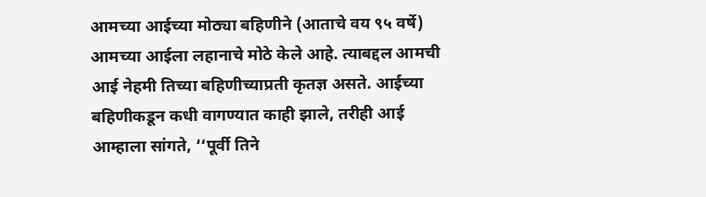आमच्या आईच्या मोठ्या बहिणीने (आताचे वय ९५ वर्षे) आमच्या आईला लहानाचे मोठे केले आहे. त्याबद्दल आमची आई नेहमी तिच्या बहिणीच्याप्रती कृतज्ञ असते. आईच्या बहिणीकडून कधी वागण्यात काही झाले, तरीही आई आम्हाला सांगते, ‘‘पूर्वी तिने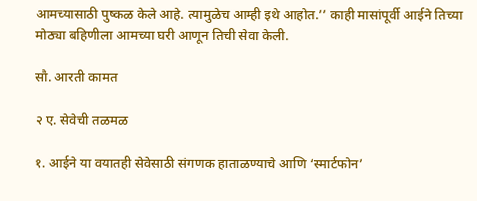आमच्यासाठी पुष्कळ केले आहे. त्यामुळेच आम्ही इथे आहोत.’’ काही मासांपूर्वी आईने तिच्या मोठ्या बहिणीला आमच्या घरी आणून तिची सेवा केली.

सौ. आरती कामत

२ ए. सेवेची तळमळ

१. आईने या वयातही सेवेसाठी संगणक हाताळण्याचे आणि ‘स्मार्टफोन’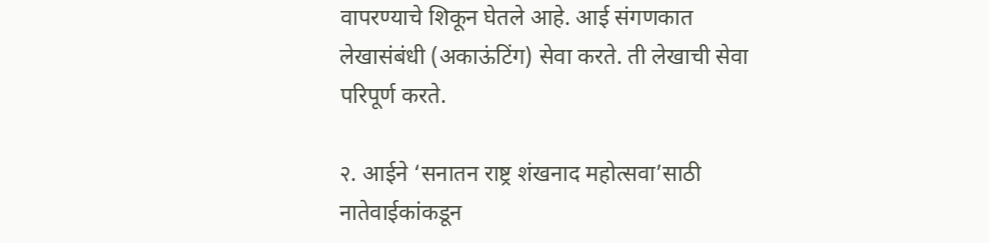वापरण्याचे शिकून घेतले आहे. आई संगणकात लेखासंबंधी (अकाऊंटिंग) सेवा करते. ती लेखाची सेवा परिपूर्ण करते.

२. आईने ‘सनातन राष्ट्र शंखनाद महोत्सवा’साठी नातेवाईकांकडून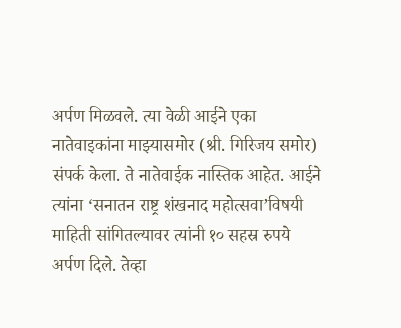अर्पण मिळवले. त्या वेळी आईने एका नातेवाइकांना माझ्यासमोर (श्री. गिरिजय समोर) संपर्क केला. ते नातेवाईक नास्तिक आहेत. आईने त्यांना ‘सनातन राष्ट्र शंखनाद महोत्सवा’विषयी माहिती सांगितल्यावर त्यांनी १० सहस्र रुपये अर्पण दिले. तेव्हा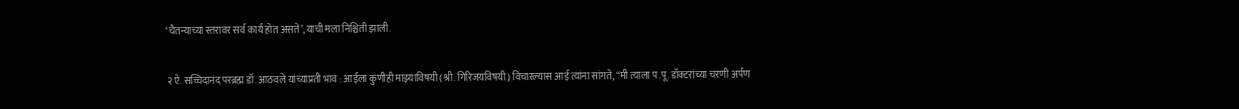‘चैतन्याच्या स्तरावर सर्व कार्य होत असते’, याची मला निश्चिती झाली.

२ ऐ. सच्चिदानंद परब्रह्म डॉ. आठवले यांच्याप्रती भाव : आईला कुणीही माझ्याविषयी (श्री. गिरिजयविषयी) विचारल्यास आई त्यांना सांगते, ‘‘मी त्याला प.पू. डॉक्टरांच्या चरणी अर्पण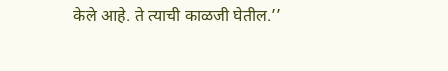केले आहे. ते त्याची काळजी घेतील.’’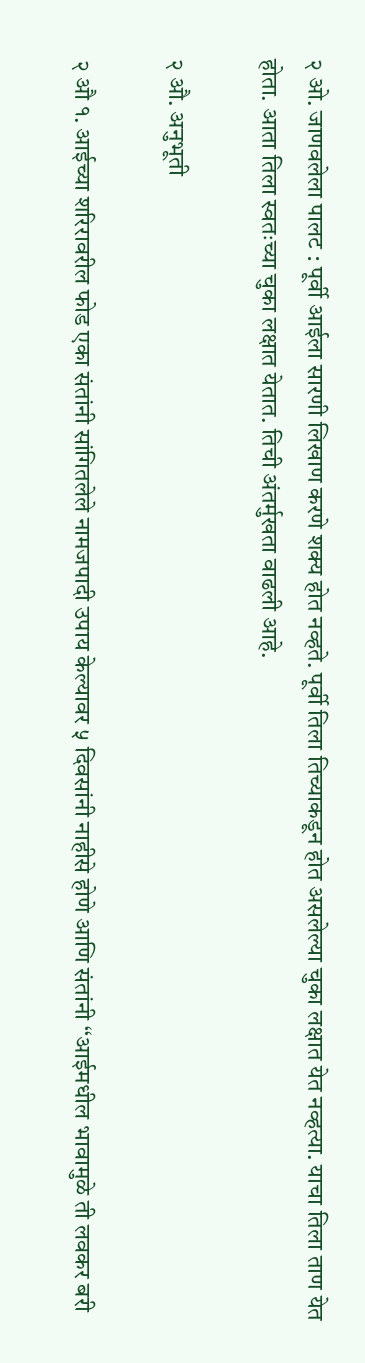२ ओ. जाणवलेला पालट : पूर्वी आईला सारणी लिखाण करणे शक्य होत नव्हते. पूर्वी तिला तिच्याकडून होत असलेल्या चुका लक्षात येत नव्हत्या. याचा तिला ताण येत होता. आता तिला स्वतःच्या चुका लक्षात येतात. तिची अंतर्मुखता वाढली आहे.

२ औ. अनुभूती

२ औ १. आईच्या शरिरावरील फोड एका संतांनी सांगितलेले नामजपादी उपाय केल्यावर ५ दिवसांनी नाहीसे होणे आणि संतांनी ‘‘आईमधील भावामुळे ती लवकर बरी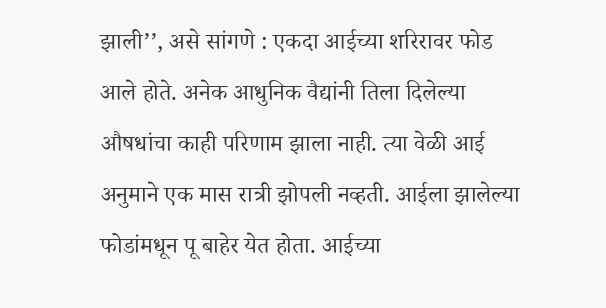झाली’’, असे सांगणे : एकदा आईच्या शरिरावर फोड आले होते. अनेक आधुनिक वैद्यांनी तिला दिलेल्या औषधांचा काही परिणाम झाला नाही. त्या वेळी आई अनुमाने एक मास रात्री झोपली नव्हती. आईला झालेल्या फोडांमधून पू बाहेर येत होता. आईच्या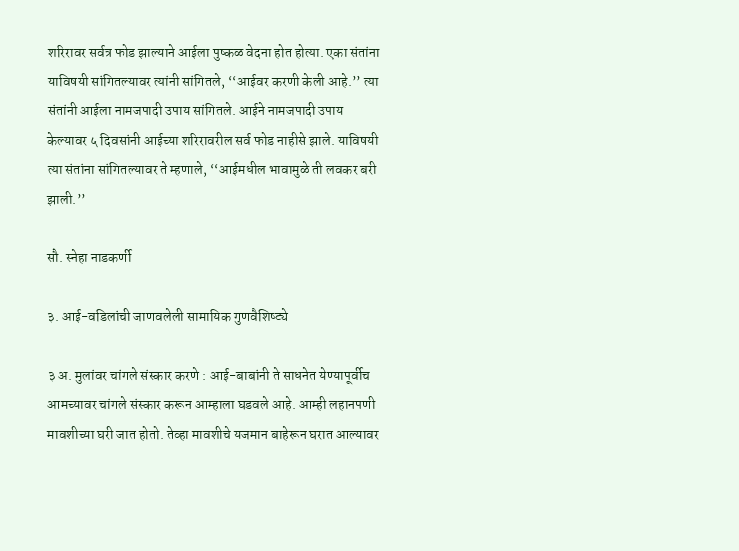शरिरावर सर्वत्र फोड झाल्याने आईला पुष्कळ वेदना होत होत्या. एका संतांना याविषयी सांगितल्यावर त्यांनी सांगितले, ‘‘आईवर करणी केली आहे.’’ त्या संतांनी आईला नामजपादी उपाय सांगितले. आईने नामजपादी उपाय केल्यावर ५ दिवसांनी आईच्या शरिरावरील सर्व फोड नाहीसे झाले. याविषयी त्या संतांना सांगितल्यावर ते म्हणाले, ‘‘आईमधील भावामुळे ती लवकर बरी झाली.’’

सौ. स्नेहा नाडकर्णी

३. आई-वडिलांची जाणवलेली सामायिक गुणवैशिष्ट्ये

३ अ. मुलांवर चांगले संस्कार करणे : आई-बाबांनी ते साधनेत येण्यापूर्वीच आमच्यावर चांगले संस्कार करून आम्हाला घडवले आहे. आम्ही लहानपणी मावशीच्या घरी जात होतो. तेव्हा मावशीचे यजमान बाहेरून घरात आल्यावर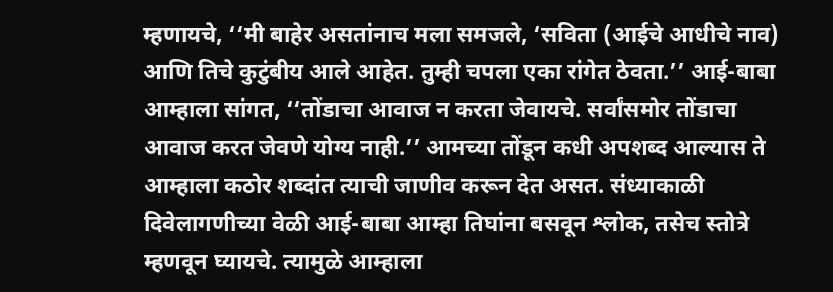म्हणायचे, ‘‘मी बाहेर असतांनाच मला समजले, ‘सविता (आईचे आधीचे नाव) आणि तिचे कुटुंबीय आले आहेत. तुम्ही चपला एका रांगेत ठेवता.’’ आई-बाबा आम्हाला सांगत, ‘‘तोंडाचा आवाज न करता जेवायचे. सर्वांसमोर तोंडाचा आवाज करत जेवणे योग्य नाही.’’ आमच्या तोंडून कधी अपशब्द आल्यास ते आम्हाला कठोर शब्दांत त्याची जाणीव करून देत असत. संध्याकाळी दिवेलागणीच्या वेळी आई-बाबा आम्हा तिघांना बसवून श्लोक, तसेच स्तोत्रे म्हणवून घ्यायचे. त्यामुळे आम्हाला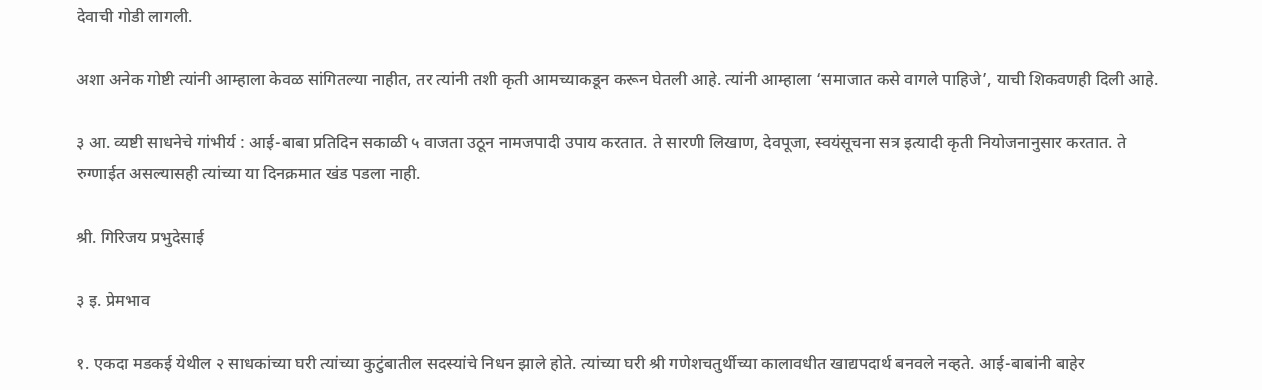देवाची गोडी लागली.

अशा अनेक गोष्टी त्यांनी आम्हाला केवळ सांगितल्या नाहीत, तर त्यांनी तशी कृती आमच्याकडून करून घेतली आहे. त्यांनी आम्हाला ‘समाजात कसे वागले पाहिजे’, याची शिकवणही दिली आहे.

३ आ. व्यष्टी साधनेचे गांभीर्य : आई-बाबा प्रतिदिन सकाळी ५ वाजता उठून नामजपादी उपाय करतात. ते सारणी लिखाण, देवपूजा, स्वयंसूचना सत्र इत्यादी कृती नियोजनानुसार करतात. ते रुग्णाईत असल्यासही त्यांच्या या दिनक्रमात खंड पडला नाही.

श्री. गिरिजय प्रभुदेसाई

३ इ. प्रेमभाव

१. एकदा मडकई येथील २ साधकांच्या घरी त्यांच्या कुटुंबातील सदस्यांचे निधन झाले होते. त्यांच्या घरी श्री गणेशचतुर्थीच्या कालावधीत खाद्यपदार्थ बनवले नव्हते. आई-बाबांनी बाहेर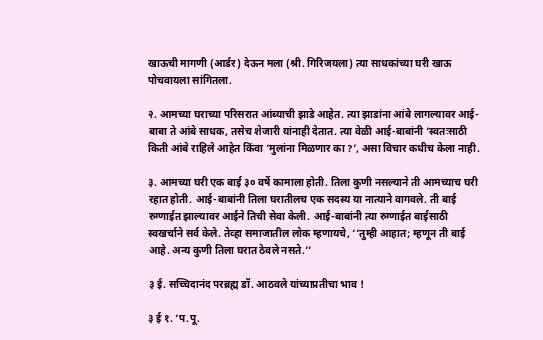खाऊची मागणी (आर्डर) देऊन मला (श्री. गिरिजयला) त्या साधकांच्या घरी खाऊ पोचवायला सांगितला.

२. आमच्या घराच्या परिसरात आंब्याची झाडे आहेत. त्या झाडांना आंबे लागल्यावर आई-बाबा ते आंबे साधक, तसेच शेजारी यांनाही देतात. त्या वेळी आई-बाबांनी ‘स्वतःसाठी किती आंबे राहिले आहेत किंवा ‘मुलांना मिळणार का ?’, असा विचार कधीच केला नाही.

३. आमच्या घरी एक बाई ३० वर्षे कामाला होती. तिला कुणी नसल्याने ती आमच्याच घरी रहात होती. आई-बाबांनी तिला घरातीलच एक सदस्य या नात्याने वागवले. ती बाई रुग्णाईत झाल्यावर आईने तिची सेवा केली. आई-बाबांनी त्या रुग्णाईत बाईसाठी स्वखर्चाने सर्व केले. तेव्हा समाजातील लोक म्हणायचे, ‘‘तुम्ही आहात; म्हणून ती बाई आहे. अन्य कुणी तिला घरात ठेवले नसते.’’

३ ई. सच्चिदानंद परब्रह्म डॉ. आठवले यांच्याप्रतीचा भाव !

३ ई १. ‘प.पू.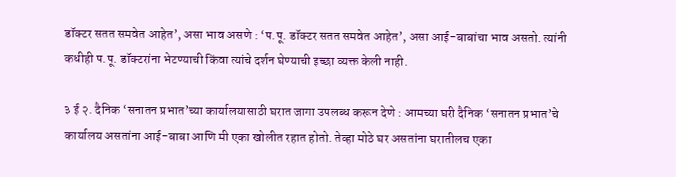डॉक्टर सतत समवेत आहेत’, असा भाव असणे : ‘प.पू. डॉक्टर सतत समवेत आहेत’, असा आई-बाबांचा भाव असतो. त्यांनी कधीही प.पू. डॉक्टरांना भेटण्याची किंवा त्यांचे दर्शन घेण्याची इच्छा व्यक्त केली नाही.

३ ई २. दैनिक ‘सनातन प्रभात’च्या कार्यालयासाठी घरात जागा उपलब्ध करून देणे : आमच्या घरी दैनिक ‘सनातन प्रभात’चे कार्यालय असतांना आई-बाबा आणि मी एका खोलीत रहात होतो. तेव्हा मोठे घर असतांना घरातीलच एका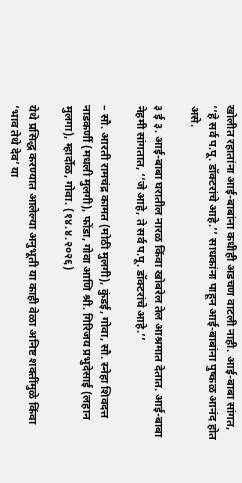खोलीत रहातांना आई-बाबांना कधीही अडचण वाटली नाही. आई-बाबा सांगत, ‘‘हे सर्व प.पू. डॉक्टरांचे आहे.’’ साधकांना पाहून आई-बाबांना पुष्कळ आनंद होत असे.

३ ई ३. आई-बाबा घरातील नारळ किंवा खोबरेल तेल आश्रमात देतात. आई-बाबा नेहमी सांगतात, ‘‘जे आहे, ते सर्व प.पू. डॉक्टरांचे आहे.’’

– सौ. आरती रामचंद्र कामत (मोठी मुलगी), कुंडई, गोवा, सौ. स्नेहा शिवदत्त नाडकर्णी (मधली मुलगी), फोंडा, गोवा आणि श्री. गिरिजय प्रभुदेसाई (लहान मुलगा), म्हार्दोळ, गोवा. (१४.४.२०२६)

येथे प्रसिद्ध करण्यात आलेल्या अनुभूती या काही वेळा अनिष्ट शक्तींमुळे किंवा ‘भाव तेथे देव’ या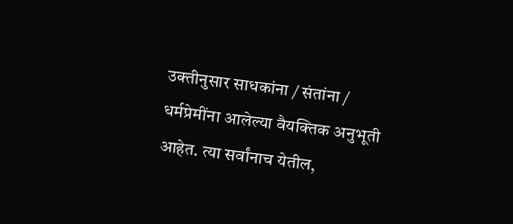उक्तीनुसार साधकांना / संतांना / धर्मप्रेमींना आलेल्या वैयक्तिक अनुभूती आहेत. त्या सर्वांनाच येतील,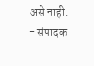असे नाही. - संपादक